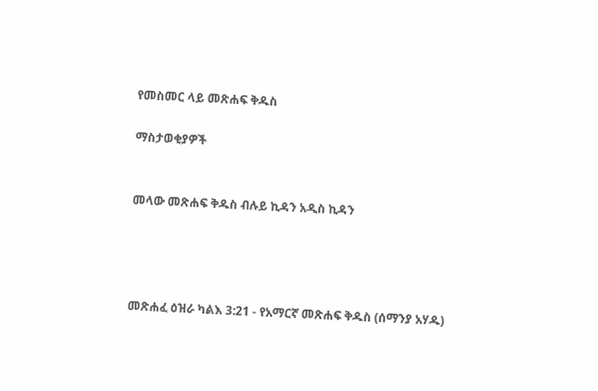የመስመር ላይ መጽሐፍ ቅዱስ

ማስታወቂያዎች


መላው መጽሐፍ ቅዱስ ብሉይ ኪዳን አዲስ ኪዳን




መጽሐፈ ዕዝራ ካልእ 3:21 - የአማርኛ መጽሐፍ ቅዱስ (ሰማንያ አሃዱ)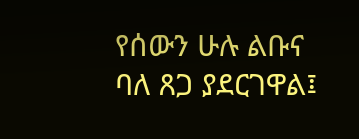የሰውን ሁሉ ልቡና ባለ ጸጋ ያደርገዋል፤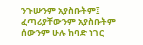ንጉሡንም አያስቡትም፤ ፈጣሪያቸውንም አያስቡትም ሰውንም ሁሉ ከባድ ነገር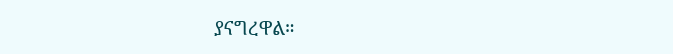ያናግረዋል።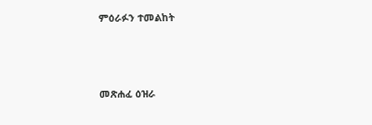ምዕራፉን ተመልከት



መጽሐፈ ዕዝራ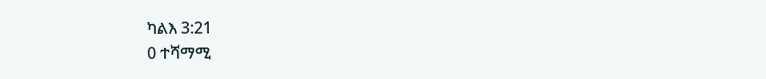ካልእ 3:21
0 ተሻማሚ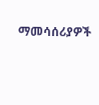ማመሳሰሪያዎች